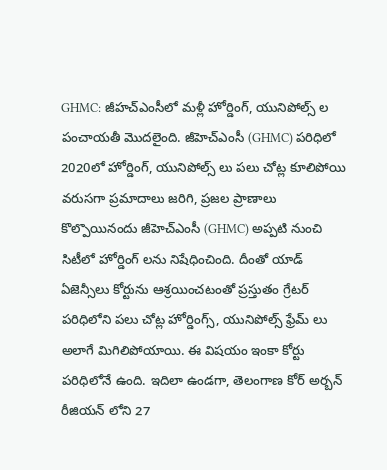GHMC: జీహచ్ఎంసీలో మళ్లీ హోర్డింగ్, యునిపోల్స్ ల పంచాయతీ మొదలైంది. జీహెచ్ఎంసీ (GHMC) పరిధిలో 2020లో హోర్డింగ్, యునిపోల్స్ లు పలు చోట్ల కూలిపోయి వరుసగా ప్రమాదాలు జరిగి, ప్రజల ప్రాణాలు కొల్పొయినందు జీహెచ్ఎంసీ (GHMC) అప్పటి నుంచి సిటీలో హోర్డింగ్ లను నిషేధించింది. దీంతో యాడ్ ఏజెన్సీలు కోర్టును ఆశ్రయించటంతో ప్రస్తుతం గ్రేటర్ పరిధిలోని పలు చోట్ల హోర్డింగ్స్, యునిపోల్స్ ఫ్రేమ్ లు అలాగే మిగిలిపోయాయి. ఈ విషయం ఇంకా కోర్టు పరిధిలోనే ఉంది. ఇదిలా ఉండగా, తెలంగాణ కోర్ అర్బన్ రీజియన్ లోని 27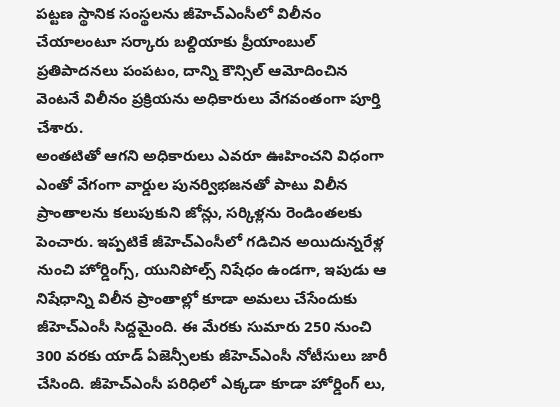పట్టణ స్థానిక సంస్థలను జీహెచ్ఎంసీలో విలీనం చేయాలంటూ సర్కారు బల్దియాకు ప్రీయాంబుల్ ప్రతిపాదనలు పంపటం, దాన్ని కౌన్సిల్ ఆమోదించిన వెంటనే విలీనం ప్రక్రియను అధికారులు వేగవంతంగా పూర్తి చేశారు.
అంతటితో ఆగని అధికారులు ఎవరూ ఊహించని విధంగా ఎంతో వేగంగా వార్డుల పునర్విభజనతో పాటు విలీన ప్రాంతాలను కలుపుకుని జోన్లు, సర్కిళ్లను రెండింతలకు పెంచారు. ఇప్పటికే జీహెచ్ఎంసీలో గడిచిన అయిదున్నరేళ్ల నుంచి హోర్డింగ్స్, యునిపోల్స్ నిషేధం ఉండగా, ఇపుడు ఆ నిషేధాన్ని విలీన ప్రాంతాల్లో కూడా అమలు చేసేందుకు జీహెచ్ఎంసీ సిద్దమైంది. ఈ మేరకు సుమారు 250 నుంచి 300 వరకు యాడ్ ఏజెన్సీలకు జీహెచ్ఎంసీ నోటీసులు జారీ చేసింది. జీహెచ్ఎంసీ పరిధిలో ఎక్కడా కూడా హోర్డింగ్ లు,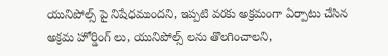యునిపోల్స్ పై నిషేధముందని, ఇప్పటి వరకు అక్రమంగా ఏర్పాటు చేసిన అక్రమ హోర్డింగ్ లు, యునిపోల్స్ లను తొలగించాలని,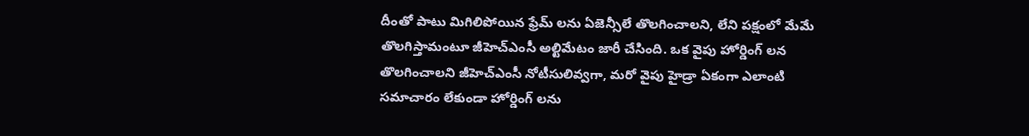దీంతో పాటు మిగిలిపోయిన ఫ్రేమ్ లను ఏజెన్సీలే తొలగించాలని, లేని పక్షంలో మేమే తొలగిస్తామంటూ జీహెచ్ఎంసీ అల్టిమేటం జారీ చేసింది. ఒక వైపు హోర్డింగ్ లన తొలగించాలని జీహెచ్ఎంసీ నోటీసులివ్వగా, మరో వైపు హైడ్రా ఏకంగా ఎలాంటి సమాచారం లేకుండా హోర్డింగ్ లను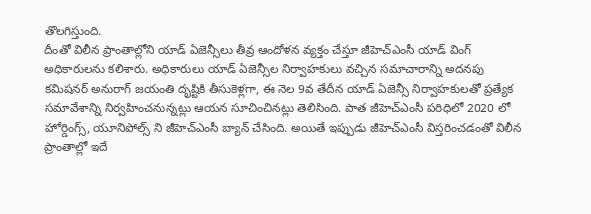తొలగిస్తుంది.
దీంతో విలీన ప్రాంతాల్లోని యాడ్ ఏజెన్సీలు తీవ్ర ఆందోళన వ్యక్తం చేస్తూ జీహెచ్ఎంసీ యాడ్ వింగ్ అధికారులను కలిశారు. అధికారులు యాడ్ ఏజెన్సీల నిర్వాహకులు వచ్చిన సమాచారాన్ని అదనపు కమిషనర్ అనురాగ్ జయంతి దృష్టికి తీసుకెళ్లగా, ఈ నెల 9వ తేదీన యాడ్ ఏజెన్సీ నిర్వాహకులతో ప్రత్యేక సమావేశాన్ని నిర్వహించనున్నట్లు ఆయన సూచించినట్లు తెలిసింది. పాత జీహెచ్ఎంసీ పరిధిలో 2020 లో హోర్డింగ్స్, యూనిపోల్స్ ని జీహెచ్ఎంసీ బ్యాన్ చేసింది. అయితే ఇప్పుడు జీహెచ్ఎంసీ విస్తరించడంతో విలీన ప్రాంతాల్లో ఇదే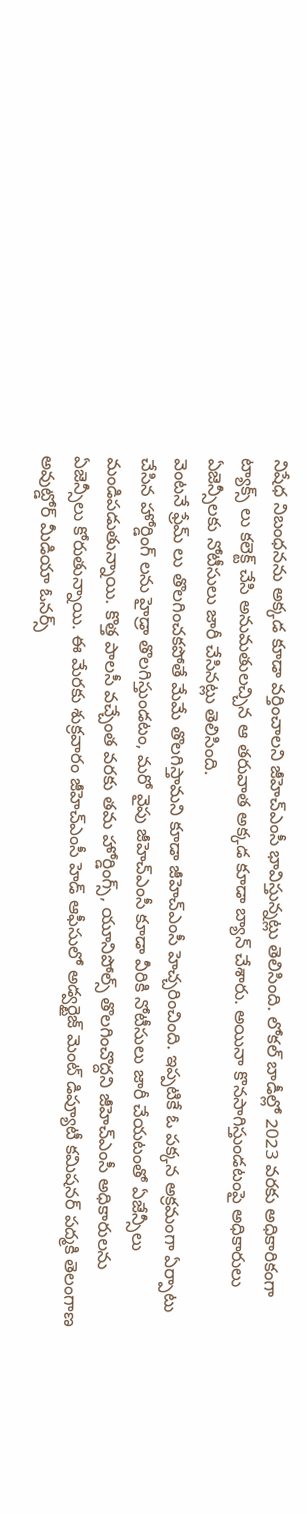నిషేధ నిబంధనను అక్కడ కూడా వర్తించాలని జీహెచ్ఎంసీ భావిస్తున్నట్లు తెలిసింది. లోకల్ బాడీల్లో 2023 వరకు అధికారికంగా ట్యాక్స్ లు కలెక్ట్ చేసి అనుమతులచ్చిన ఆ తరువాత అక్కడ కూడా బ్యాన్ చేశారు. అయినా కొనసాగిస్తుండటంపై అధికారులు ఏజెన్సీలకు నోటీసులు జారీ చేసినట్లు తెలిసింది.
వెంటనే ఫ్రేమ్ లు తొలగించకపోతే మేమే తొలగిస్తామని కూడా జీహెచ్ఎంసీ హెచ్చరించింది. ఇప్పటికే ఓ పక్కన అక్రమంగా ఏర్పాటు చేసిన హోర్డింగ్ లను హైడ్రా తొలగిస్తుండటం, మరో వైపు జీహెచ్ఎంసీ కూడా వీరికి నోటీసులు జారీ చేయటంతో ఏజేన్సీలు మండిపడుతున్నాయి. కొత్త పాలసీ వచ్చేంత వరకు తమ హోర్డింగ్స్, యూనిపోల్స్ తొలగించొద్దని జీహెచ్ఎంసీ అధికారులను ఏజెన్సీలు కోరుతున్నాయి. ఈ మేరకు శుక్రవారం జీహెచ్ఎంసీ హెడ్ ఆఫీసులో అడ్వర్టైజ్ మెంట్ డిప్యూటీ కమిషనర్ పద్మకి తెలంగాణ అవుట్డోర్ మీడియా ఓనర్స్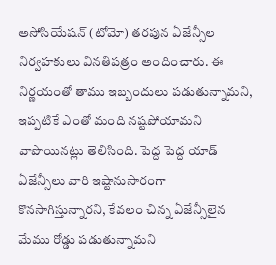అసోసియేషన్ (టోమో) తరపున ఏజేన్సీల నిర్వహకులు వినతిపత్రం అందించారు. ఈ నిర్ణయంతో తాము ఇబ్బందులు పడుతున్నామని, ఇప్పటికే ఎంతో మంది నష్టపోయామని వాపొయినట్లు తెలిసింది. పెద్ద పెద్ద యాడ్ ఏజేన్సీలు వారి ఇష్టానుసారంగా కొనసాగిస్తున్నారని, కేవలం చిన్న ఏజేన్సీలైన మేము రోడ్డు పడుతున్నామని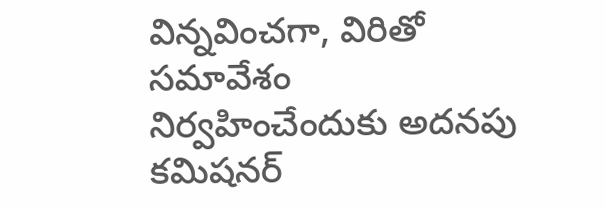విన్నవించగా, విరితో సమావేశం నిర్వహించేందుకు అదనపు కమిషనర్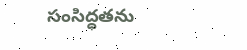సంసిద్ధతను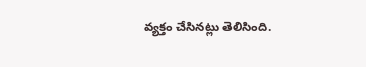వ్యక్తం చేసినట్లు తెలిసింది.